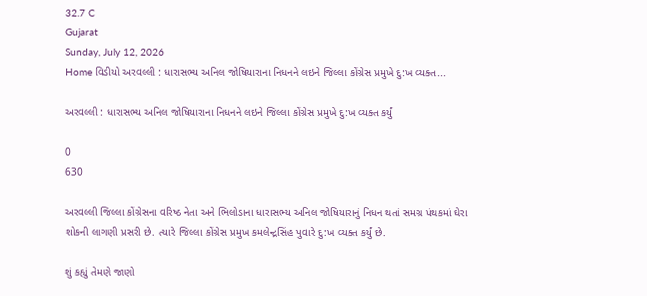32.7 C
Gujarat
Sunday, July 12, 2026
Home વિડીયો અરવલ્લી : ધારાસભ્ય અનિલ જોષિયારાના નિધનને લઇને જિલ્લા કોંગ્રેસ પ્રમુખે દુ:ખ વ્યક્ત...

અરવલ્લી : ધારાસભ્ય અનિલ જોષિયારાના નિધનને લઇને જિલ્લા કોંગ્રેસ પ્રમુખે દુ:ખ વ્યક્ત કર્યું

0
630

અરવલ્લી જિલ્લા કોંગ્રેસના વરિષ્ઠ નેતા અને ભિલોડાના ધારાસભ્ય અનિલ જોષિયારાનું નિધન થતાં સમગ્ર પંથકમાં ઘેરા શોકની લાગણી પ્રસરી છે. ત્યારે જિલ્લા કોંગ્રેસ પ્રમુખ કમલેન્દ્રસિંહ પુવારે દુ:ખ વ્યક્ત કર્યું છે.

શું કહ્યું તેમણે જાણો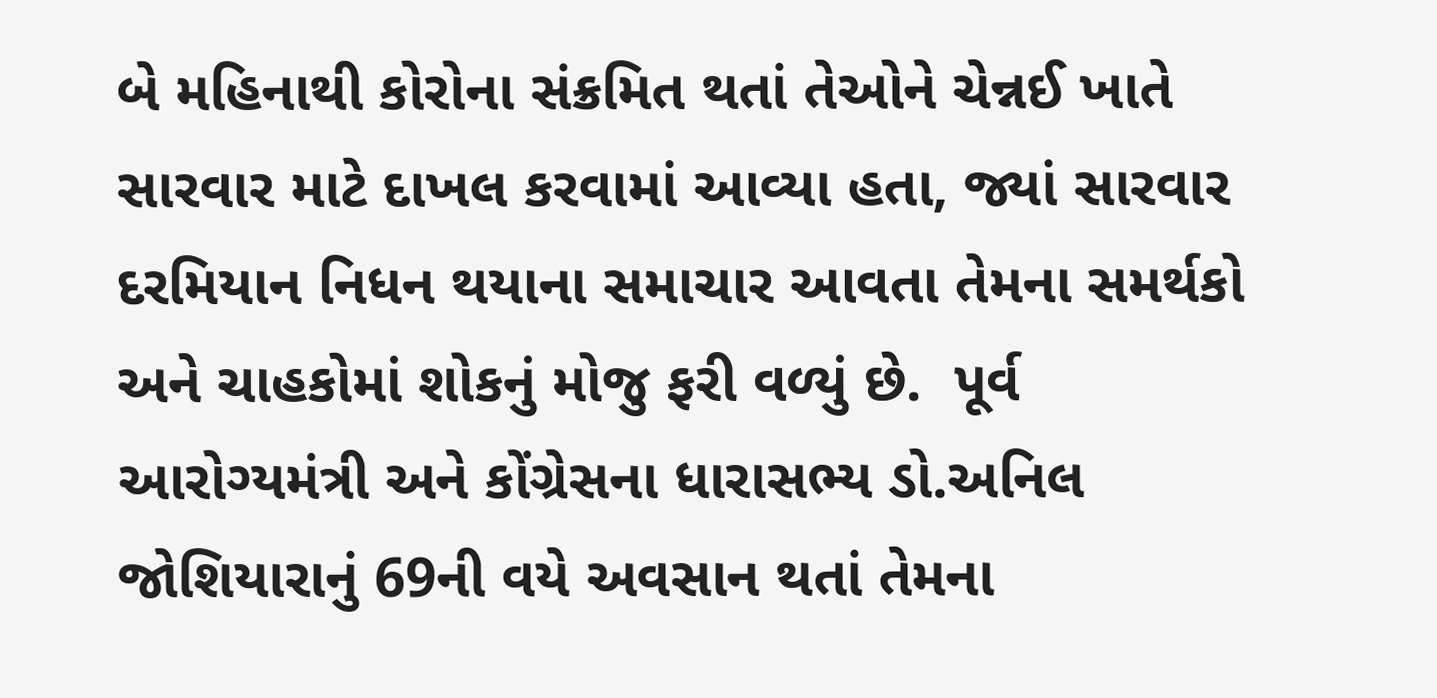બે મહિનાથી કોરોના સંક્રમિત થતાં તેઓને ચેન્નઈ ખાતે સારવાર માટે દાખલ કરવામાં આવ્યા હતા, જ્યાં સારવાર દરમિયાન નિધન થયાના સમાચાર આવતા તેમના સમર્થકો અને ચાહકોમાં શોકનું મોજુ ફરી વળ્યું છે.  પૂર્વ આરોગ્યમંત્રી અને કોંગ્રેસના ધારાસભ્ય ડો.અનિલ જોશિયારાનું 69ની વયે અવસાન થતાં તેમના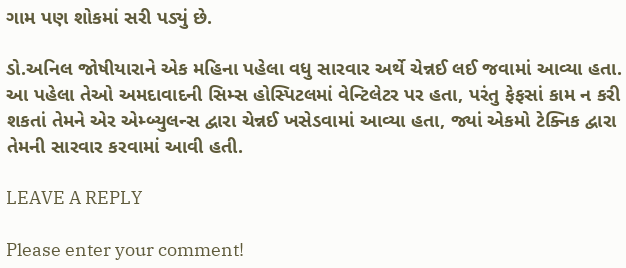ગામ પણ શોકમાં સરી પડ્યું છે.

ડો.અનિલ જોષીયારાને એક મહિના પહેલા વધુ સારવાર અર્થે ચેન્નઈ લઈ જવામાં આવ્યા હતા. આ પહેલા તેઓ અમદાવાદની સિમ્સ હોસ્પિટલમાં વેન્ટિલેટર પર હતા, પરંતુ ફેફસાં કામ ન કરી શકતાં તેમને એર એમ્બ્યુલન્સ દ્વારા ચેન્નઈ ખસેડવામાં આવ્યા હતા, જ્યાં એકમો ટેક્નિક દ્વારા તેમની સારવાર કરવામાં આવી હતી.

LEAVE A REPLY

Please enter your comment!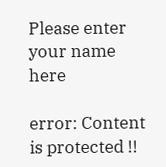Please enter your name here

error: Content is protected !!